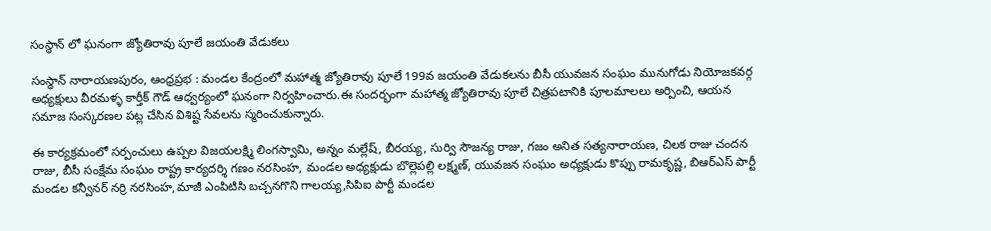సంస్థాన్ లో ఘనంగా జ్యోతిరావు పూలే జయంతి వేడుకలు

సంస్థాన్ నారాయణపురం, ఆంధ్రప్రభ : మండల కేంద్రంలో మహాత్మ జ్యోతిరావు పూలే 199వ జయంతి వేడుకలను బీసీ యువజన సంఘం మునుగోడు నియోజకవర్గ అధ్యక్షులు వీరమళ్ళ కార్తీక్ గౌడ్ ఆధ్వర్యంలో ఘనంగా నిర్వహించారు.ఈ సందర్భంగా మహాత్మ జ్యోతిరావు పూలే చిత్రపటానికి పూలమాలలు అర్పించి, ఆయన సమాజ సంస్కరణల పట్ల చేసిన విశిష్ట సేవలను స్మరించుకున్నారు.

ఈ కార్యక్రమంలో సర్పంచులు ఉప్పల విజయలక్ష్మి లింగస్వామి, అన్నం మల్లేష్, బీరయ్య, సుర్వి సౌజన్య రాజు, గజం అనిత సత్యనారాయణ, చిలక రాజు చందన రాజు, బీసీ సంక్షేమ సంఘం రాష్ట్ర కార్యదర్శి గణం నరసింహ, మండల అధ్యక్షుడు బొల్లెపల్లి లక్ష్మణ్, యువజన సంఘం అధ్యక్షుడు కొప్పు రామకృష్ణ, బిఆర్ఎస్ పార్టీ మండల కన్వీనర్ నర్రి నరసింహ,మాజీ ఎంపిటిసి బచ్చనగొని గాలయ్య,సిపిఐ పార్టీ మండల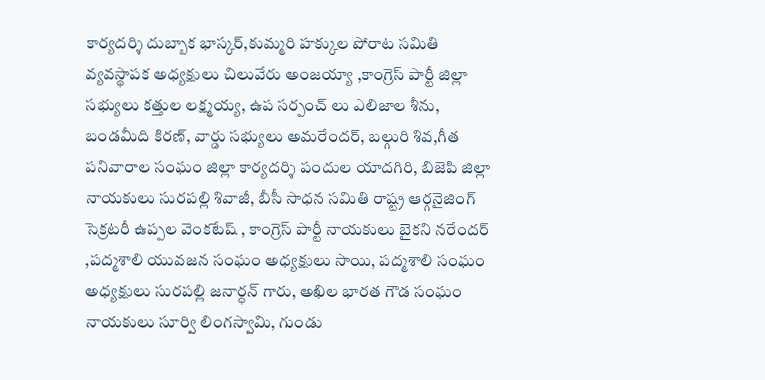కార్యదర్శి దుబ్బాక భాస్కర్,కుమ్మరి హక్కుల పోరాట సమితి వ్యవస్థాపక అధ్యక్షులు చిలువేరు అంజయ్యా ,కాంగ్రెస్ పార్టీ జిల్లా సభ్యులు కత్తుల లక్ష్మయ్య, ఉప సర్పంచ్ లు ఎలిజాల శీను, బండమీది కిరణ్, వార్డు సభ్యులు అమరేందర్, బల్గురి శివ,గీత పనివారాల సంఘం జిల్లా కార్యదర్శి పందుల యాదగిరి, బిజెపి జిల్లా నాయకులు సురపల్లి శివాజీ, బీసీ సాధన సమితి రాష్ట్ర ఆర్గనైజింగ్ సెక్రటరీ ఉప్పల వెంకటేష్ , కాంగ్రెస్ పార్టీ నాయకులు బైకని నరేందర్ ,పద్మశాలి యువజన సంఘం అధ్యక్షులు సాయి, పద్మశాలి సంఘం అధ్యక్షులు సురపల్లి జనార్ధన్ గారు, అఖిల భారత గౌడ సంఘం నాయకులు సూర్వి లింగస్వామి, గుండు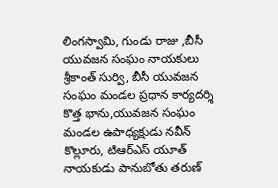లింగస్వామి, గుండు రాజు ,బీసీ యువజన సంఘం నాయకులు శ్రీకాంత్ సుర్వి, బీసీ యువజన సంఘం మండల ప్రధాన కార్యదర్శి కొత్త భాను,యువజన సంఘం మండల ఉపాధ్యక్షుడు నవీన్ కొల్లూరు, టిఆర్ఎస్ యూత్ నాయకుడు పానుబోతు తరుణ్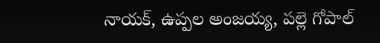నాయక్, ఉప్పల అంజయ్య, పల్లె గోపాల్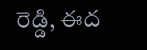రెడ్డి, ఈద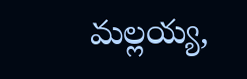మల్లయ్య,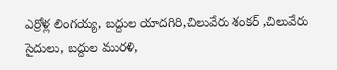ఎర్రోళ్ల లింగయ్య, బద్దుల యాదగిరి,చిలువేరు శంకర్ ,చిలువేరు సైదులు, బద్దుల మురళి,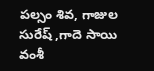పల్సం శివ, గాజుల సురేష్ ,గాదె సాయి వంశీ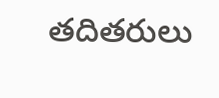తదితరులు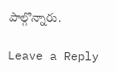పాల్గొన్నారు.

Leave a Reply